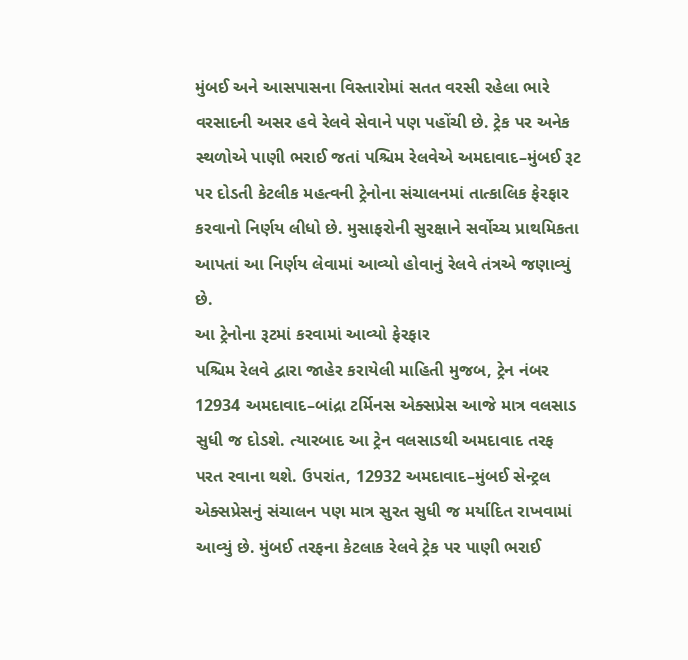મુંબઈ અને આસપાસના વિસ્તારોમાં સતત વરસી રહેલા ભારે વરસાદની અસર હવે રેલવે સેવાને પણ પહોંચી છે. ટ્રેક પર અનેક સ્થળોએ પાણી ભરાઈ જતાં પશ્ચિમ રેલવેએ અમદાવાદ–મુંબઈ રૂટ પર દોડતી કેટલીક મહત્વની ટ્રેનોના સંચાલનમાં તાત્કાલિક ફેરફાર કરવાનો નિર્ણય લીધો છે. મુસાફરોની સુરક્ષાને સર્વોચ્ચ પ્રાથમિકતા આપતાં આ નિર્ણય લેવામાં આવ્યો હોવાનું રેલવે તંત્રએ જણાવ્યું છે.
આ ટ્રેનોના રૂટમાં કરવામાં આવ્યો ફેરફાર
પશ્ચિમ રેલવે દ્વારા જાહેર કરાયેલી માહિતી મુજબ, ટ્રેન નંબર 12934 અમદાવાદ–બાંદ્રા ટર્મિનસ એક્સપ્રેસ આજે માત્ર વલસાડ સુધી જ દોડશે. ત્યારબાદ આ ટ્રેન વલસાડથી અમદાવાદ તરફ પરત રવાના થશે. ઉપરાંત, 12932 અમદાવાદ–મુંબઈ સેન્ટ્રલ એક્સપ્રેસનું સંચાલન પણ માત્ર સુરત સુધી જ મર્યાદિત રાખવામાં આવ્યું છે. મુંબઈ તરફના કેટલાક રેલવે ટ્રેક પર પાણી ભરાઈ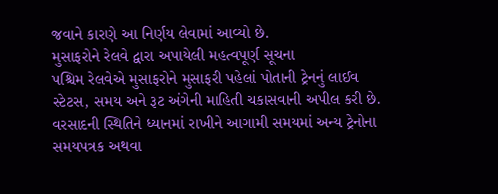જવાને કારણે આ નિર્ણય લેવામાં આવ્યો છે.
મુસાફરોને રેલવે દ્વારા અપાયેલી મહત્વપૂર્ણ સૂચના
પશ્ચિમ રેલવેએ મુસાફરોને મુસાફરી પહેલાં પોતાની ટ્રેનનું લાઈવ સ્ટેટસ, સમય અને રૂટ અંગેની માહિતી ચકાસવાની અપીલ કરી છે. વરસાદની સ્થિતિને ધ્યાનમાં રાખીને આગામી સમયમાં અન્ય ટ્રેનોના સમયપત્રક અથવા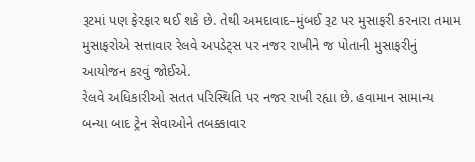રૂટમાં પણ ફેરફાર થઈ શકે છે. તેથી અમદાવાદ–મુંબઈ રૂટ પર મુસાફરી કરનારા તમામ મુસાફરોએ સત્તાવાર રેલવે અપડેટ્સ પર નજર રાખીને જ પોતાની મુસાફરીનું આયોજન કરવું જોઈએ.
રેલવે અધિકારીઓ સતત પરિસ્થિતિ પર નજર રાખી રહ્યા છે. હવામાન સામાન્ય બન્યા બાદ ટ્રેન સેવાઓને તબક્કાવાર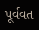પૂર્વવત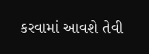કરવામાં આવશે તેવી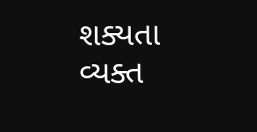શક્યતા વ્યક્ત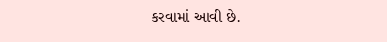કરવામાં આવી છે.